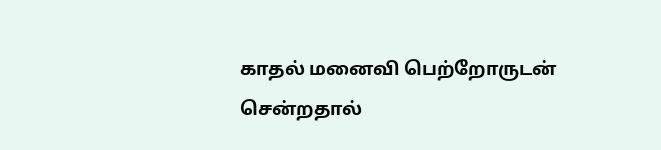காதல் மனைவி பெற்றோருடன் சென்றதால்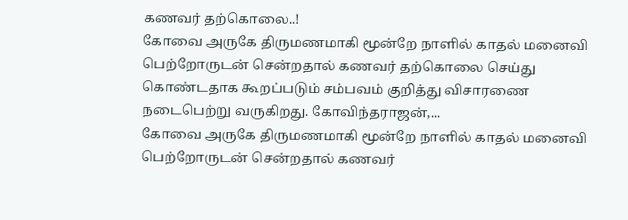கணவர் தற்கொலை..!
கோவை அருகே திருமணமாகி மூன்றே நாளில் காதல் மனைவி பெற்றோருடன் சென்றதால் கணவர் தற்கொலை செய்து கொண்டதாக கூறப்படும் சம்பவம் குறித்து விசாரணை நடைபெற்று வருகிறது. கோவிந்தராஜன்,...
கோவை அருகே திருமணமாகி மூன்றே நாளில் காதல் மனைவி பெற்றோருடன் சென்றதால் கணவர்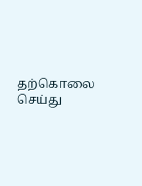தற்கொலை செய்து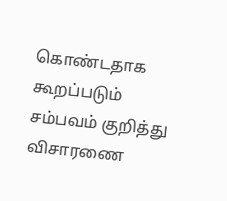கொண்டதாக கூறப்படும் சம்பவம் குறித்து விசாரணை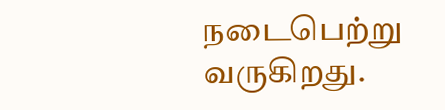நடைபெற்று வருகிறது.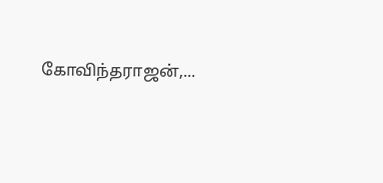கோவிந்தராஜன்,...